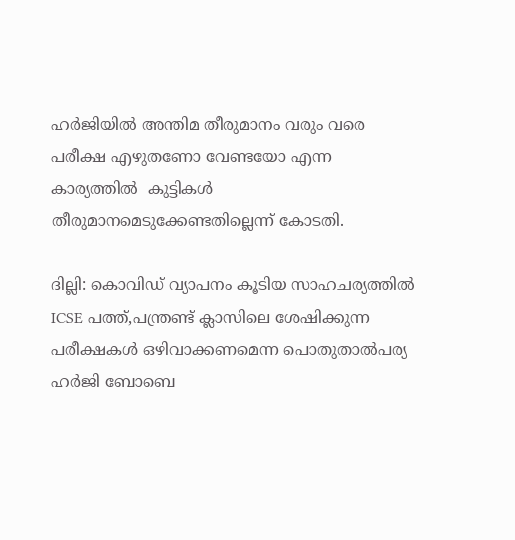ഹർജിയിൽ അന്തിമ തീരുമാനം വരും വരെ പരീക്ഷ എഴുതണോ വേണ്ടയോ എന്ന കാര്യത്തിൽ  കുട്ടികൾ തീരുമാനമെടുക്കേണ്ടതില്ലെന്ന് കോടതി.

ദില്ലി: കൊവിഡ് വ്യാപനം കൂടിയ സാഹചര്യത്തിൽ ICSE പത്ത്,പന്ത്രണ്ട് ക്ലാസിലെ ശേഷിക്കുന്ന പരീക്ഷകൾ ഒഴിവാക്കണമെന്ന പൊതുതാൽപര്യ ഹർജി ബോബെ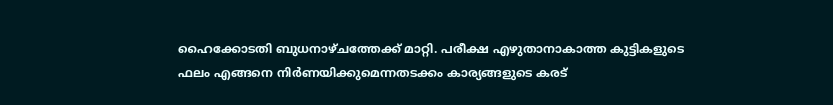ഹൈക്കോടതി ബുധനാഴ്ചത്തേക്ക് മാറ്റി. പരീക്ഷ എഴുതാനാകാത്ത കുട്ടികളുടെ ഫലം എങ്ങനെ നിർണയിക്കുമെന്നതടക്കം കാര്യങ്ങളുടെ കരട്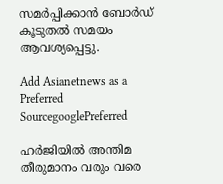സമർപ്പിക്കാൻ ബോർഡ് കൂടുതൽ സമയം ആവശ്യപ്പെട്ടു.

Add Asianetnews as a Preferred SourcegooglePreferred

ഹർജിയിൽ അന്തിമ തീരുമാനം വരും വരെ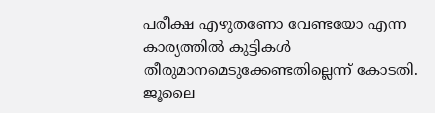പരീക്ഷ എഴുതണോ വേണ്ടയോ എന്ന കാര്യത്തിൽ കുട്ടികൾ തീരുമാനമെടുക്കേണ്ടതില്ലെന്ന് കോടതി. ജൂലൈ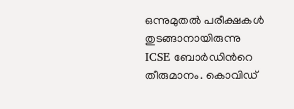ഒന്നുമുതൽ പരീക്ഷകൾ തുടങ്ങാനായിരുന്നു ICSE ബോർഡിന്‍റെ തീരുമാനം. കൊവിഡ്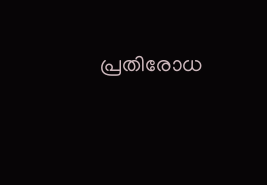പ്രതിരോധ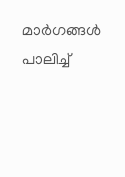മാർഗങ്ങൾ പാലിച്ച്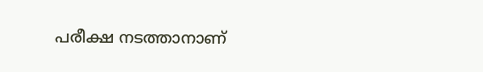പരീക്ഷ നടത്താനാണ്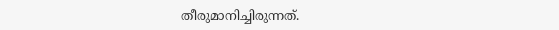തീരുമാനിച്ചിരുന്നത്.